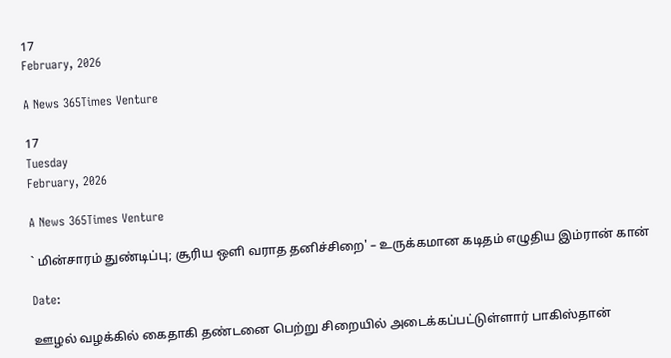17
February, 2026

A News 365Times Venture

17
Tuesday
February, 2026

A News 365Times Venture

` மின்சாரம் துண்டிப்பு; சூரிய ஒளி வராத தனிச்சிறை' – உருக்கமான கடிதம் எழுதிய இம்ரான் கான்

Date:

ஊழல் வழக்கில் கைதாகி தண்டனை பெற்று சிறையில் அடைக்கப்பட்டுள்ளார் பாகிஸ்தான்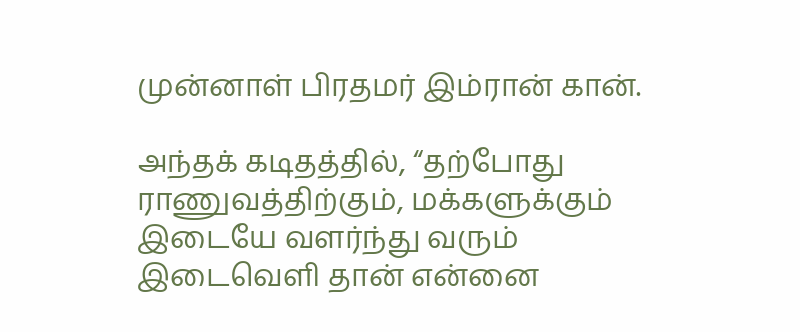முன்னாள் பிரதமர் இம்ரான் கான்.

அந்தக் கடிதத்தில், “தற்போது ராணுவத்திற்கும், மக்களுக்கும் இடையே வளர்ந்து வரும் இடைவெளி தான் என்னை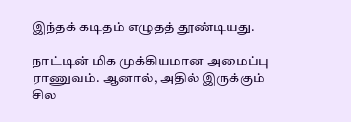இந்தக் கடிதம் எழுதத் தூண்டியது.

நாட்டின் மிக முக்கியமான அமைப்பு ராணுவம். ஆனால், அதில் இருக்கும் சில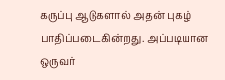கருப்பு ஆடுகளால் அதன் புகழ் பாதிப்படைகின்றது. அப்படியான ஒருவர்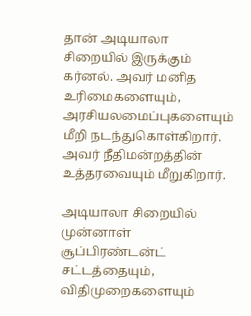தான் அடியாலா சிறையில் இருக்கும் கர்னல். அவர் மனித உரிமைகளையும், அரசியலமைப்புகளையும் மீறி நடந்துகொள்கிறார். அவர் நீதிமன்றத்தின் உத்தரவையும் மீறுகிறார்.

அடியாலா சிறையில் முன்னாள் சூப்பிரண்டன்ட் சட்டத்தையும், விதிமுறைகளையும்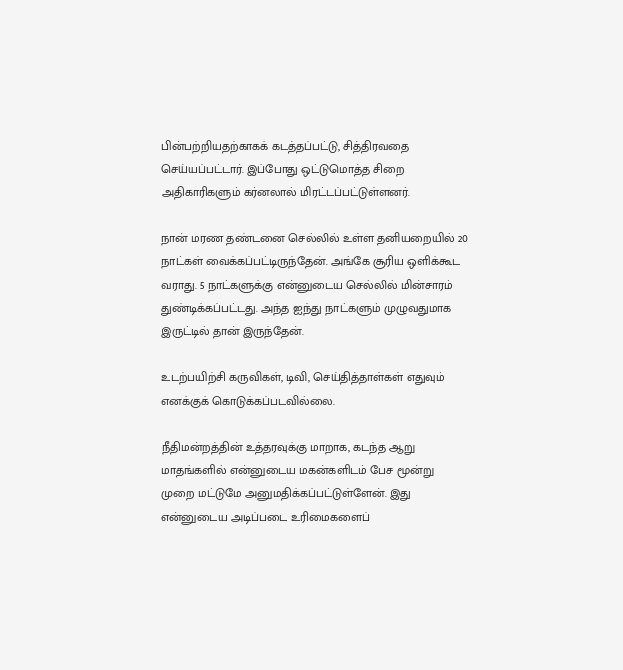பின்பற்றியதற்காகக் கடத்தப்பட்டு, சித்திரவதை செய்யப்பட்டார். இப்போது ஒட்டுமொத்த சிறை அதிகாரிகளும் கர்னலால் மிரட்டப்பட்டுள்ளனர்.

நான் மரண தண்டனை செல்லில் உள்ள தனியறையில் 20 நாட்கள் வைக்கப்பட்டிருந்தேன். அங்கே சூரிய ஒளிக்கூட வராது. 5 நாட்களுக்கு என்னுடைய செல்லில் மின்சாரம் துண்டிக்கப்பட்டது. அந்த ஐந்து நாட்களும் முழுவதுமாக இருட்டில் தான் இருந்தேன்.

உடற்பயிற்சி கருவிகள், டிவி, செய்தித்தாள்கள் எதுவும் எனக்குக் கொடுக்கப்படவில்லை.

நீதிமன்றத்தின் உத்தரவுக்கு மாறாக, கடந்த ஆறு மாதங்களில் என்னுடைய மகன்களிடம் பேச மூன்று முறை மட்டுமே அனுமதிக்கப்பட்டுள்ளேன். இது என்னுடைய அடிப்படை உரிமைகளைப்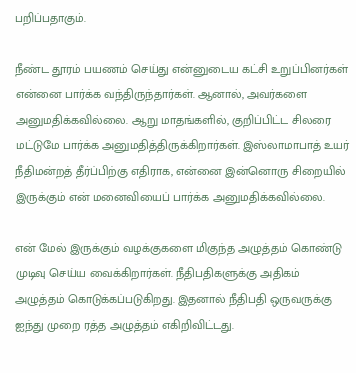பறிப்பதாகும்.

நீண்ட தூரம் பயணம் செய்து என்னுடைய கட்சி உறுப்பினர்கள் என்னை பார்க்க வந்திருந்தார்கள். ஆனால், அவர்களை அனுமதிக்கவில்லை. ஆறு மாதங்களில், குறிப்பிட்ட சிலரை மட்டுமே பார்க்க அனுமதித்திருக்கிறார்கள். இஸ்லாமாபாத் உயர் நீதிமன்றத் தீர்ப்பிற்கு எதிராக, என்னை இன்னொரு சிறையில் இருக்கும் என் மனைவியைப் பார்க்க அனுமதிக்கவில்லை.

என் மேல் இருக்கும் வழக்குகளை மிகுந்த அழுத்தம் கொண்டு முடிவு செய்ய வைக்கிறார்கள். நீதிபதிகளுக்கு அதிகம் அழுத்தம் கொடுக்கப்படுகிறது. இதனால் நீதிபதி ஒருவருக்கு ஐந்து முறை ரத்த அழுத்தம் எகிறிவிட்டது.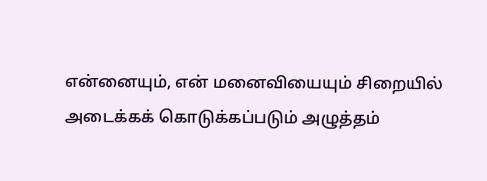என்னையும், என் மனைவியையும் சிறையில் அடைக்கக் கொடுக்கப்படும் அழுத்தம்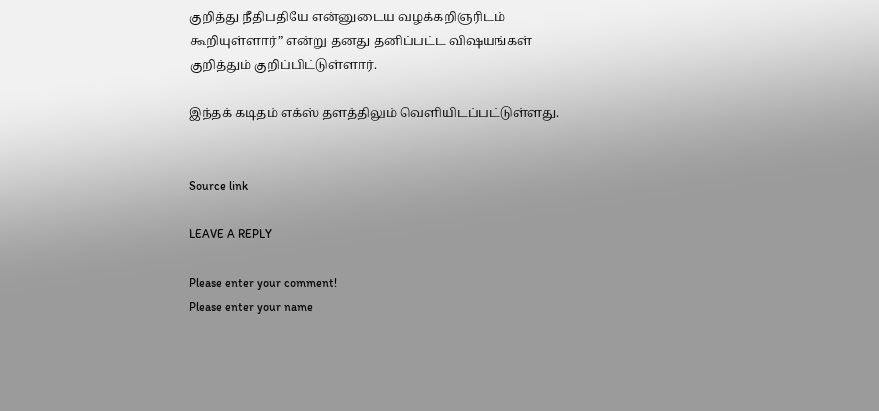குறித்து நீதிபதியே என்னுடைய வழக்கறிஞரிடம் கூறியுள்ளார்” என்று தனது தனிப்பட்ட விஷயங்கள் குறித்தும் குறிப்பிட்டுள்ளார்.

இந்தக் கடிதம் எக்ஸ் தளத்திலும் வெளியிடப்பட்டுள்ளது.


Source link

LEAVE A REPLY

Please enter your comment!
Please enter your name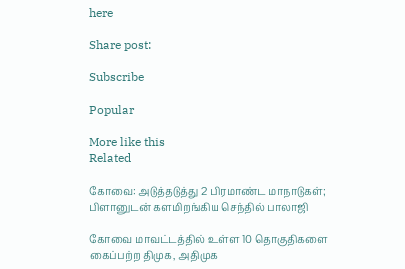here

Share post:

Subscribe

Popular

More like this
Related

கோவை: அடுத்தடுத்து 2 பிரமாண்ட மாநாடுகள்; பிளானுடன் களமிறங்கிய செந்தில் பாலாஜி

கோவை மாவட்டத்தில் உள்ள 10 தொகுதிகளை கைப்பற்ற திமுக, அதிமுக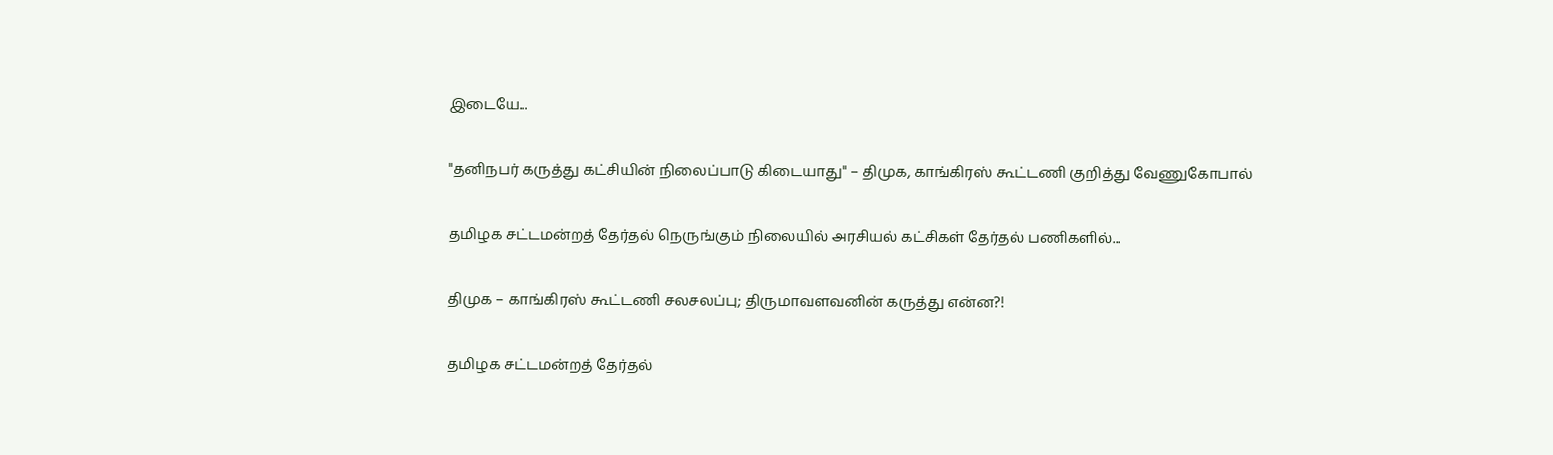இடையே...

"தனிநபர் கருத்து கட்சியின் நிலைப்பாடு கிடையாது" – திமுக, காங்கிரஸ் கூட்டணி குறித்து வேணுகோபால்

தமிழக சட்டமன்றத் தேர்தல் நெருங்கும் நிலையில் அரசியல் கட்சிகள் தேர்தல் பணிகளில்...

திமுக – காங்கிரஸ் கூட்டணி சலசலப்பு; திருமாவளவனின் கருத்து என்ன?!

தமிழக சட்டமன்றத் தேர்தல்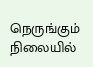நெருங்கும் நிலையில்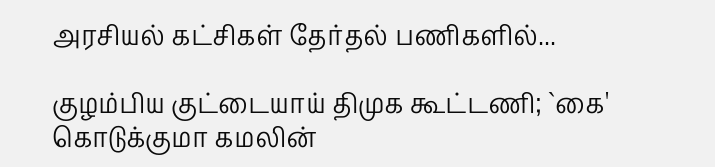அரசியல் கட்சிகள் தேர்தல் பணிகளில்...

குழம்பிய குட்டையாய் திமுக கூட்டணி; `கை' கொடுக்குமா கமலின்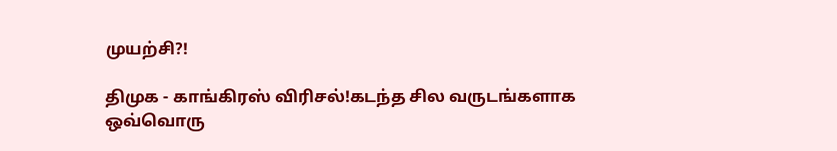முயற்சி?!

திமுக - காங்கிரஸ் விரிசல்!கடந்த சில வருடங்களாக ஒவ்வொரு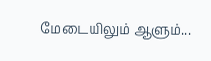மேடையிலும் ஆளும்...